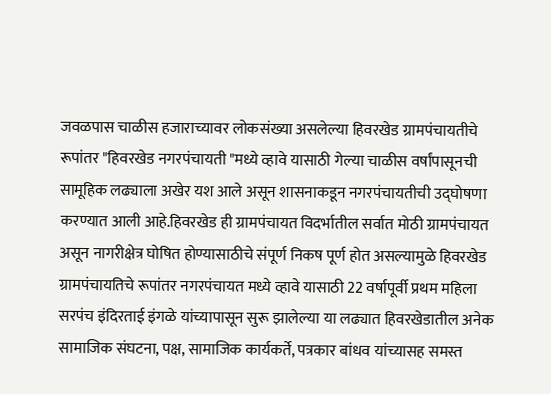जवळपास चाळीस हजाराच्यावर लोकसंख्या असलेल्या हिवरखेड ग्रामपंचायतीचे रूपांतर "हिवरखेड नगरपंचायती "मध्ये व्हावे यासाठी गेल्या चाळीस वर्षांपासूनची सामूहिक लढ्याला अखेर यश आले असून शासनाकडून नगरपंचायतीची उद्घोषणा करण्यात आली आहे.हिवरखेड ही ग्रामपंचायत विदर्भातील सर्वात मोठी ग्रामपंचायत असून नागरीक्षेत्र घोषित होण्यासाठीचे संपूर्ण निकष पूर्ण होत असल्यामुळे हिवरखेड ग्रामपंचायतिचे रूपांतर नगरपंचायत मध्ये व्हावे यासाठी 22 वर्षापूर्वी प्रथम महिला सरपंच इंदिरताई इंगळे यांच्यापासून सुरू झालेल्या या लढ्यात हिवरखेडातील अनेक सामाजिक संघटना, पक्ष, सामाजिक कार्यकर्ते, पत्रकार बांधव यांच्यासह समस्त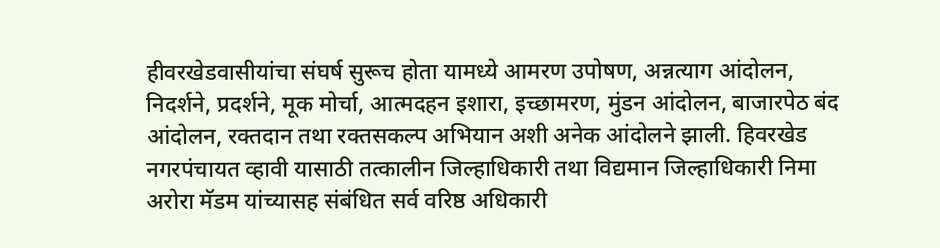हीवरखेडवासीयांचा संघर्ष सुरूच होता यामध्ये आमरण उपोषण, अन्नत्याग आंदोलन, निदर्शने, प्रदर्शने, मूक मोर्चा, आत्मदहन इशारा, इच्छामरण, मुंडन आंदोलन, बाजारपेठ बंद आंदोलन, रक्तदान तथा रक्तसकल्प अभियान अशी अनेक आंदोलने झाली. हिवरखेड नगरपंचायत व्हावी यासाठी तत्कालीन जिल्हाधिकारी तथा विद्यमान जिल्हाधिकारी निमा अरोरा मॅडम यांच्यासह संबंधित सर्व वरिष्ठ अधिकारी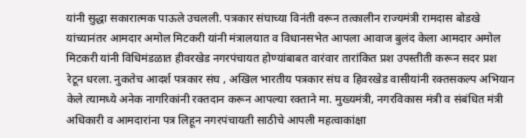यांनी सुद्धा सकारात्मक पाऊले उचलली. पत्रकार संघाच्या विनंती वरून तत्कालीन राज्यमंत्री रामदास बोडखे यांच्यानंतर आमदार अमोल मिटकरी यांनी मंत्रालयात व विधानसभेत आपला आवाज बुलंद केला आमदार अमोल मिटकरी यांनी विधिमंडळात हीवरखेड नगरपंचायत होण्यांबाबत वारंवार तारांकित प्रश उपस्तीती करून सदर प्रश रेटून धरला. नुकतेच आदर्श पत्रकार संघ , अखिल भारतीय पत्रकार संघ व हिवरखेड वासीयांनी रक्तसकल्प अभियान केले त्यामध्ये अनेक नागरिकांनी रक्तदान करून आपल्या रक्ताने मा. मुख्यमंत्री, नगरविकास मंत्री व संबंधित मंत्री अधिकारी व आमदारांना पत्र लिहून नगरपंचायती साठीचे आपली महत्वाकांक्षा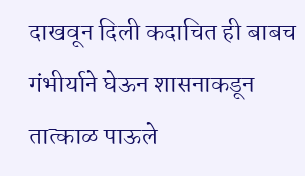दाखवून दिली कदाचित ही बाबच गंभीर्याने घेऊन शासनाकडून तात्काळ पाऊले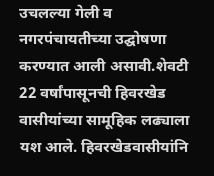उचलल्या गेली व नगरपंचायतीच्या उद्घोषणा करण्यात आली असावी.शेवटी 22 वर्षांपासूनची हिवरखेड वासीयांच्या सामूहिक लढ्याला यश आले. हिवरखेडवासीयांनि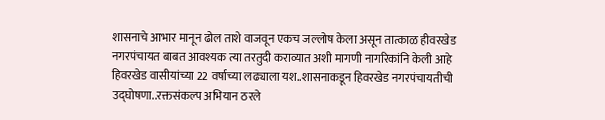शासनाचे आभार मानून ढोल ताशे वाजवून एकच जल्लोष केला असून तात्काळ हीवरखेड नगरपंचायत बाबत आवश्यक त्या तरतुदी कराव्यात अशी मागणी नागरिकांनि केली आहे
हिवरखेड वासीयांच्या 22 वर्षाच्या लढ्याला यश..शासनाकडून हिवरखेड नगरपंचायतीची उद्घोषणा..रक्तसंकल्प अभियान ठरले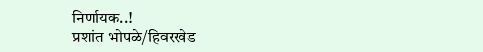निर्णायक..!
प्रशांत भोपळे/हिवरखेड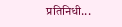प्रतिनिधी...